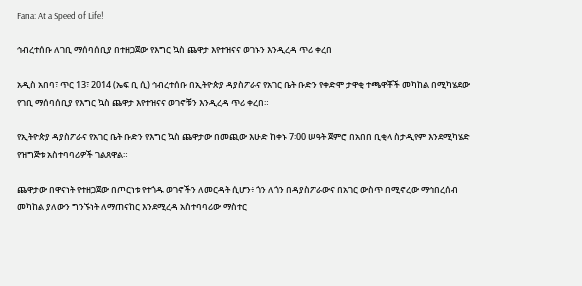Fana: At a Speed of Life!

ኅብረተሰቡ ለገቢ ማሰባሰቢያ በተዘጋጀው የእግር ኳስ ጨዋታ እየተዝናና ወገኑን እንዲረዳ ጥሪ ቀረበ

አዲስ አበባ፣ ጥር 13፣ 2014 (ኤፍ ቢ ሲ) ኅብረተሰቡ በኢትዮጵያ ዳያስፖራና የአገር ቤት ቡድን የቀድሞ ታዋቂ ተጫዋቾች መካከል በሚካሄደው የገቢ ማሰባሰቢያ የእግር ኳስ ጨዋታ እየተዝናና ወገኖቹን እንዲረዳ ጥሪ ቀረበ።

የኢትዮጵያ ዳያስፖራና የአገር ቤት ቡድን የእግር ኳስ ጨዋታው በመጪው እሁድ ከቀኑ 7፡00 ሠዓት ጀምሮ በአበበ ቢቂላ ስታዲየም እንደሚካሄድ የዝግጅቱ አስተባባሪዎች ገልጸዋል።

ጨዋታው በዋናነት የተዘጋጀው በጦርነቱ የተጎዱ ወገኖችን ለመርዳት ሲሆን፥ ጎን ለጎን በዳያስፖራውና በአገር ውስጥ በሚኖረው ማኅበረሰብ መካከል ያለውን ግንኙነት ለማጠናከር እንደሚረዳ አስተባባሪው ማስተር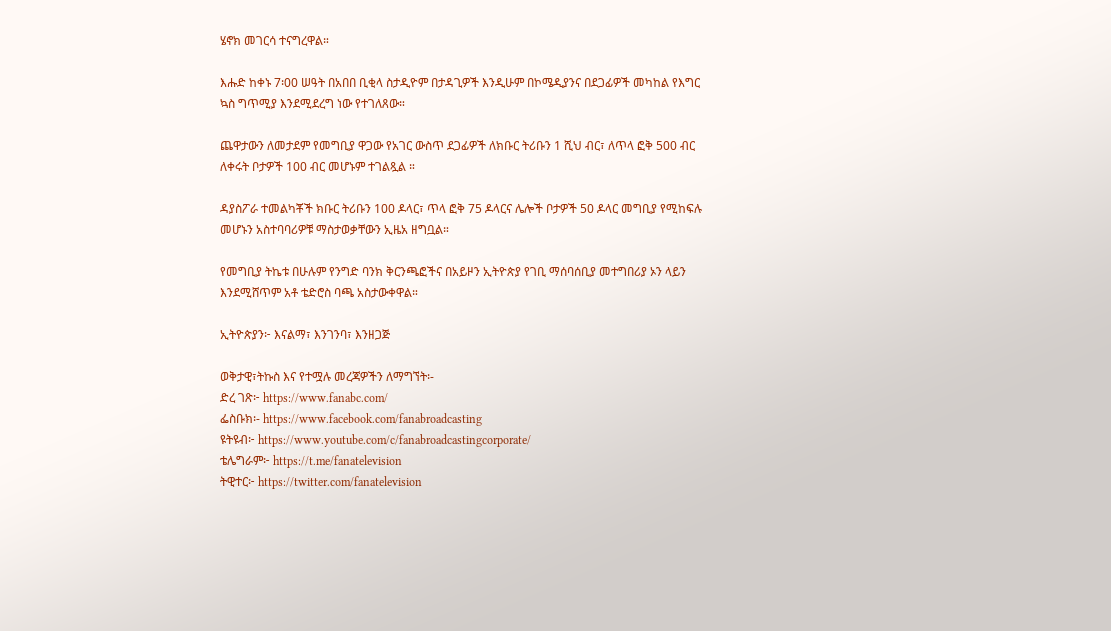ሄኖክ መገርሳ ተናግረዋል።

እሑድ ከቀኑ 7፡00 ሠዓት በአበበ ቢቂላ ስታዲዮም በታዳጊዎች እንዲሁም በኮሜዲያንና በደጋፊዎች መካከል የእግር ኳስ ግጥሚያ እንደሚደረግ ነው የተገለጸው።

ጨዋታውን ለመታደም የመግቢያ ዋጋው የአገር ውስጥ ደጋፊዎች ለክቡር ትሪቡን 1 ሺህ ብር፣ ለጥላ ፎቅ 500 ብር ለቀሩት ቦታዎች 100 ብር መሆኑም ተገልጿል ።

ዳያስፖራ ተመልካቾች ክቡር ትሪቡን 100 ዶላር፣ ጥላ ፎቅ 75 ዶላርና ሌሎች ቦታዎች 50 ዶላር መግቢያ የሚከፍሉ መሆኑን አስተባባሪዎቹ ማስታወቃቸውን ኢዜአ ዘግቧል።

የመግቢያ ትኬቱ በሁሉም የንግድ ባንክ ቅርንጫፎችና በአይዞን ኢትዮጵያ የገቢ ማሰባሰቢያ መተግበሪያ ኦን ላይን እንደሚሸጥም አቶ ቴድሮስ ባጫ አስታውቀዋል።

ኢትዮጵያን፦ እናልማ፣ እንገንባ፣ እንዘጋጅ

ወቅታዊ፣ትኩስ እና የተሟሉ መረጃዎችን ለማግኘት፡-
ድረ ገጽ፦ https://www.fanabc.com/
ፌስቡክ፡- https://www.facebook.com/fanabroadcasting
ዩትዩብ፦ https://www.youtube.com/c/fanabroadcastingcorporate/
ቴሌግራም፦ https://t.me/fanatelevision
ትዊተር፦ https://twitter.com/fanatelevision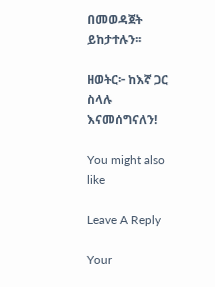በመወዳጀት ይከታተሉን፡፡

ዘወትር፦ ከእኛ ጋር ስላሉ እናመሰግናለን!

You might also like

Leave A Reply

Your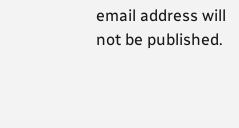email address will not be published.